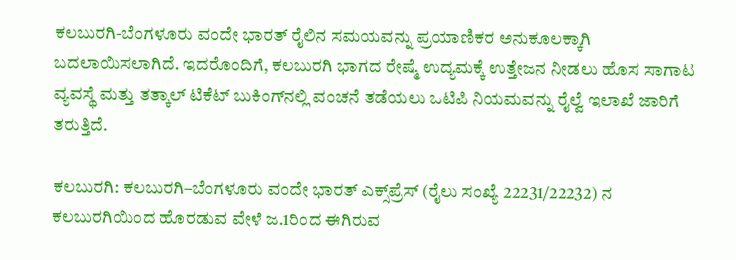ಕಲಬುರಗಿ-ಬೆಂಗಳೂರು ವಂದೇ ಭಾರತ್ ರೈಲಿನ ಸಮಯವನ್ನು ಪ್ರಯಾಣಿಕರ ಅನುಕೂಲಕ್ಕಾಗಿ ಬದಲಾಯಿಸಲಾಗಿದೆ. ಇದರೊಂದಿಗೆ, ಕಲಬುರಗಿ ಭಾಗದ ರೇಷ್ಮೆ ಉದ್ಯಮಕ್ಕೆ ಉತ್ತೇಜನ ನೀಡಲು ಹೊಸ ಸಾಗಾಟ ವ್ಯವಸ್ಥೆ ಮತ್ತು ತತ್ಕಾಲ್ ಟಿಕೆಟ್ ಬುಕಿಂಗ್‌ನಲ್ಲಿ ವಂಚನೆ ತಡೆಯಲು ಒಟಿಪಿ ನಿಯಮವನ್ನು ರೈಲ್ವೆ ಇಲಾಖೆ ಜಾರಿಗೆ ತರುತ್ತಿದೆ.

ಕಲಬುರಗಿ: ಕಲಬುರಗಿ–ಬೆಂಗಳೂರು ವಂದೇ ಭಾರತ್ ಎಕ್ಸ್‌ಪ್ರೆಸ್ (ರೈಲು ಸಂಖ್ಯೆ 22231/22232) ನ ಕಲಬುರಗಿಯಿಂದ ಹೊರಡುವ ವೇಳೆ ಜ.1ರಿಂದ ಈಗಿರುವ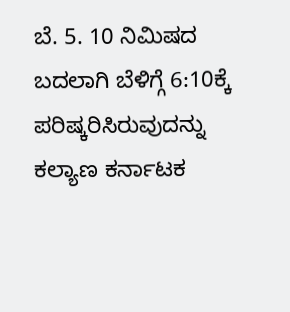ಬೆ. 5. 10 ನಿಮಿಷದ ಬದಲಾಗಿ ಬೆಳಿಗ್ಗೆ 6:10ಕ್ಕೆ ಪರಿಷ್ಕರಿಸಿರುವುದನ್ನು ಕಲ್ಯಾಣ ಕರ್ನಾಟಕ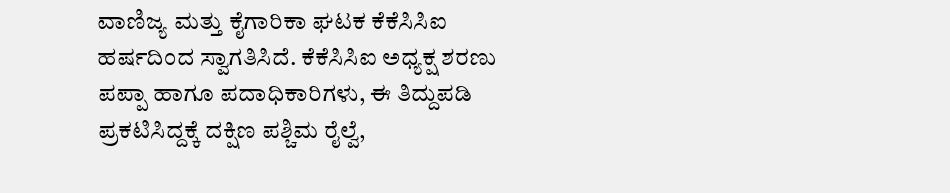ವಾಣಿಜ್ಯ ಮತ್ತು ಕೈಗಾರಿಕಾ ಘಟಕ ಕೆಕೆಸಿಸಿಐ ಹರ್ಷದಿಂದ ಸ್ವಾಗತಿಸಿದೆ. ಕೆಕೆಸಿಸಿಐ ಅಧ್ಯಕ್ಷ ಶರಣು ಪಪ್ಪಾ ಹಾಗೂ ಪದಾಧಿಕಾರಿಗಳು, ಈ ತಿದ್ದುಪಡಿ ಪ್ರಕಟಿಸಿದ್ದಕ್ಕೆ ದಕ್ಷಿಣ ಪಶ್ಚಿಮ ರೈಲ್ವೆ,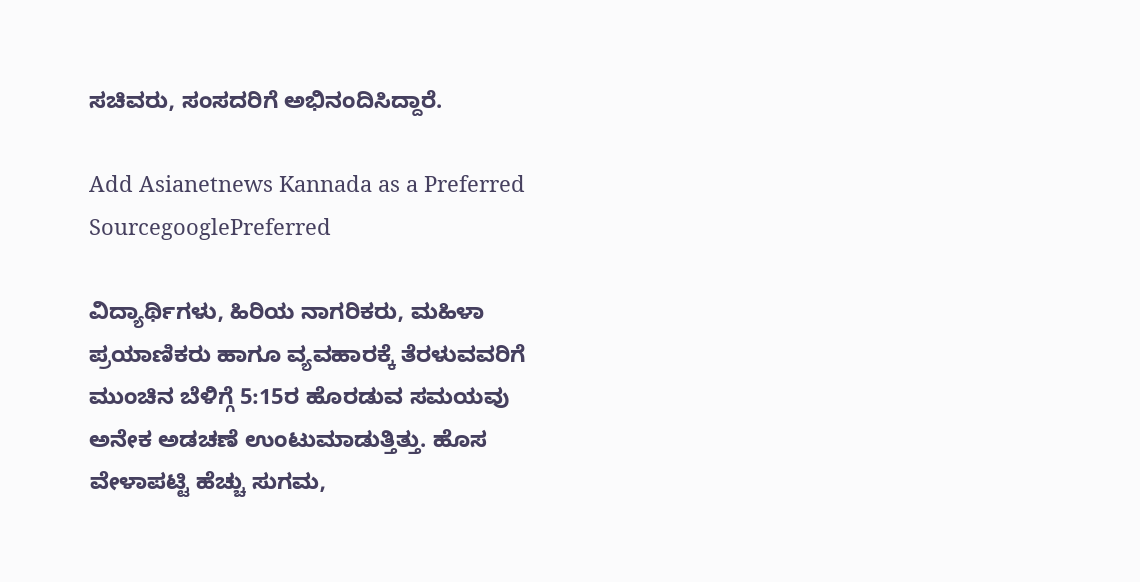ಸಚಿವರು, ಸಂಸದರಿಗೆ ಅಭಿನಂದಿಸಿದ್ದಾರೆ.

Add Asianetnews Kannada as a Preferred SourcegooglePreferred

ವಿದ್ಯಾರ್ಥಿಗಳು, ಹಿರಿಯ ನಾಗರಿಕರು, ಮಹಿಳಾ ಪ್ರಯಾಣಿಕರು ಹಾಗೂ ವ್ಯವಹಾರಕ್ಕೆ ತೆರಳುವವರಿಗೆ ಮುಂಚಿನ ಬೆಳಿಗ್ಗೆ 5:15ರ ಹೊರಡುವ ಸಮಯವು ಅನೇಕ ಅಡಚಣೆ ಉಂಟುಮಾಡುತ್ತಿತ್ತು. ಹೊಸ ವೇಳಾಪಟ್ಟಿ ಹೆಚ್ಚು ಸುಗಮ,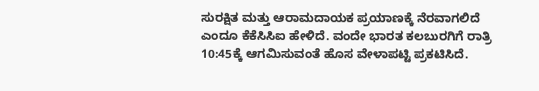ಸುರಕ್ಷಿತ ಮತ್ತು ಆರಾಮದಾಯಕ ಪ್ರಯಾಣಕ್ಕೆ ನೆರವಾಗಲಿದೆ ಎಂದೂ ಕೆಕೆಸಿಸಿಐ ಹೇಳಿದೆ. ವಂದೇ ಭಾರತ ಕಲಬುರಗಿಗೆ ರಾತ್ರಿ 10:45ಕ್ಕೆ ಆಗಮಿಸುವಂತೆ ಹೊಸ ವೇಳಾಪಟ್ಟಿ ಪ್ರಕಟಿಸಿದೆ.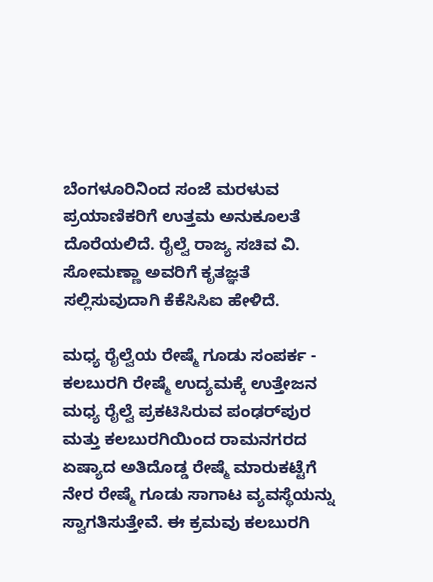ಬೆಂಗಳೂರಿನಿಂದ ಸಂಜೆ ಮರಳುವ ಪ್ರಯಾಣಿಕರಿಗೆ ಉತ್ತಮ ಅನುಕೂಲತೆ ದೊರೆಯಲಿದೆ. ರೈಲ್ವೆ ರಾಜ್ಯ ಸಚಿವ ವಿ. ಸೋಮಣ್ಣಾ ಅವರಿಗೆ ಕೃತಜ್ಞತೆ ಸಲ್ಲಿಸುವುದಾಗಿ ಕೆಕೆಸಿಸಿಐ ಹೇಳಿದೆ.

ಮಧ್ಯ ರೈಲ್ವೆಯ ರೇಷ್ಮೆ ಗೂಡು ಸಂಪರ್ಕ - ಕಲಬುರಗಿ ರೇಷ್ಮೆ ಉದ್ಯಮಕ್ಕೆ ಉತ್ತೇಜನ ಮಧ್ಯ ರೈಲ್ವೆ ಪ್ರಕಟಿಸಿರುವ ಪಂಢರ್‌ಪುರ ಮತ್ತು ಕಲಬುರಗಿಯಿಂದ ರಾಮನಗರದ ಏಷ್ಯಾದ ಅತಿದೊಡ್ಡ ರೇಷ್ಮೆ ಮಾರುಕಟ್ಟೆಗೆ ನೇರ ರೇಷ್ಮೆ ಗೂಡು ಸಾಗಾಟ ವ್ಯವಸ್ಥೆಯನ್ನು ಸ್ವಾಗತಿಸುತ್ತೇವೆ. ಈ ಕ್ರಮವು ಕಲಬುರಗಿ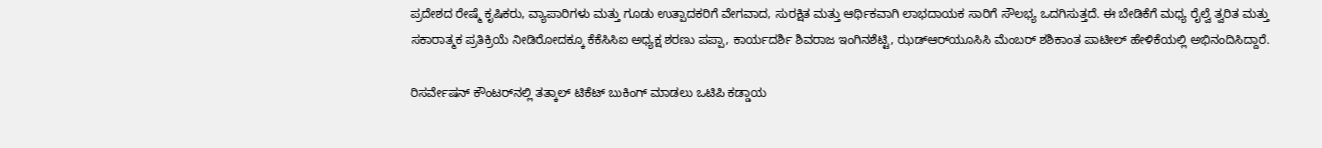ಪ್ರದೇಶದ ರೇಷ್ಮೆ ಕೃಷಿಕರು, ವ್ಯಾಪಾರಿಗಳು ಮತ್ತು ಗೂಡು ಉತ್ಪಾದಕರಿಗೆ ವೇಗವಾದ, ಸುರಕ್ಷಿತ ಮತ್ತು ಆರ್ಥಿಕವಾಗಿ ಲಾಭದಾಯಕ ಸಾರಿಗೆ ಸೌಲಭ್ಯ ಒದಗಿಸುತ್ತದೆ. ಈ ಬೇಡಿಕೆಗೆ ಮಧ್ಯ ರೈಲ್ವೆ ತ್ವರಿತ ಮತ್ತು ಸಕಾರಾತ್ಮಕ ಪ್ರತಿಕ್ರಿಯೆ ನೀಡಿರೋದಕ್ಕೂ ಕೆಕೆಸಿಸಿಐ ಅಧ್ಯಕ್ಷ ಶರಣು ಪಪ್ಪಾ, ಕಾರ್ಯದರ್ಶಿ ಶಿವರಾಜ ಇಂಗಿನಶೆಟ್ಟಿ, ಝಡ್‌ಆರ್‌ಯೂಸಿಸಿ ಮೆಂಬರ್‌ ಶಶಿಕಾಂತ ಪಾಟೀಲ್‌ ಹೇಳಿಕೆಯಲ್ಲಿ ಅಭಿನಂದಿಸಿದ್ದಾರೆ.

ರಿಸರ್ವೇಷನ್‌ ಕೌಂಟರ್‌ನಲ್ಲಿ ತತ್ಕಾಲ್‌ ಟಿಕೆಟ್‌ ಬುಕಿಂಗ್‌ ಮಾಡಲು ಒಟಿಪಿ ಕಡ್ಡಾಯ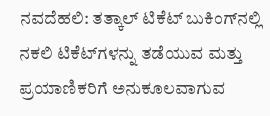ನವದೆಹಲಿ: ತತ್ಕಾಲ್‌ ಟಿಕೆಟ್‌ ಬುಕಿಂಗ್‌ನಲ್ಲಿ ನಕಲಿ ಟಿಕೆಟ್‌ಗಳನ್ನು ತಡೆಯುವ ಮತ್ತು ಪ್ರಯಾಣಿಕರಿಗೆ ಅನುಕೂಲವಾಗುವ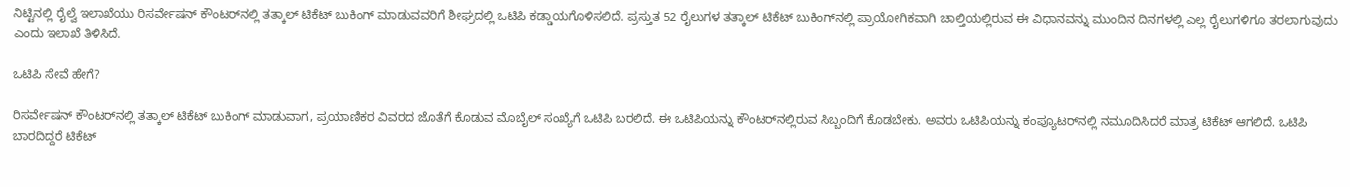ನಿಟ್ಟಿನಲ್ಲಿ ರೈಲ್ವೆ ಇಲಾಖೆಯು ರಿಸರ್ವೇಷನ್‌ ಕೌಂಟರ್‌ನಲ್ಲಿ ತತ್ಕಾಲ್‌ ಟಿಕೆಟ್‌ ಬುಕಿಂಗ್‌ ಮಾಡುವವರಿಗೆ ಶೀಘ್ರದಲ್ಲಿ ಒಟಿಪಿ ಕಡ್ಡಾಯಗೊಳಿಸಲಿದೆ. ಪ್ರಸ್ತುತ 52 ರೈಲುಗಳ ತತ್ಕಾಲ್‌ ಟಿಕೆಟ್‌ ಬುಕಿಂಗ್‌ನಲ್ಲಿ ಪ್ರಾಯೋಗಿಕವಾಗಿ ಚಾಲ್ತಿಯಲ್ಲಿರುವ ಈ ವಿಧಾನವನ್ನು ಮುಂದಿನ ದಿನಗಳಲ್ಲಿ ಎಲ್ಲ ರೈಲುಗಳಿಗೂ ತರಲಾಗುವುದು ಎಂದು ಇಲಾಖೆ ತಿಳಿಸಿದೆ.

ಒಟಿಪಿ ಸೇವೆ ಹೇಗೆ?

ರಿಸರ್ವೇಷನ್‌ ಕೌಂಟರ್‌ನಲ್ಲಿ ತತ್ಕಾಲ್‌ ಟಿಕೆಟ್‌ ಬುಕಿಂಗ್‌ ಮಾಡುವಾಗ, ಪ್ರಯಾಣಿಕರ ವಿವರದ ಜೊತೆಗೆ ಕೊಡುವ ಮೊಬೈಲ್‌ ಸಂಖ್ಯೆಗೆ ಒಟಿಪಿ ಬರಲಿದೆ. ಈ ಒಟಿಪಿಯನ್ನು ಕೌಂಟರ್‌ನಲ್ಲಿರುವ ಸಿಬ್ಬಂದಿಗೆ ಕೊಡಬೇಕು. ಅವರು ಒಟಿಪಿಯನ್ನು ಕಂಪ್ಯೂಟರ್‌ನಲ್ಲಿ ನಮೂದಿಸಿದರೆ ಮಾತ್ರ ಟಿಕೆಟ್‌ ಆಗಲಿದೆ. ಒಟಿಪಿ ಬಾರದಿದ್ದರೆ ಟಿಕೆಟ್‌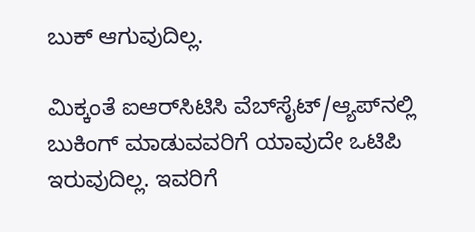ಬುಕ್‌ ಆಗುವುದಿಲ್ಲ.

ಮಿಕ್ಕಂತೆ ಐಆರ್‌ಸಿಟಿಸಿ ವೆಬ್‌ಸೈಟ್‌/ಆ್ಯಪ್‌ನಲ್ಲಿ ಬುಕಿಂಗ್‌ ಮಾಡುವವರಿಗೆ ಯಾವುದೇ ಒಟಿಪಿ ಇರುವುದಿಲ್ಲ. ಇವರಿಗೆ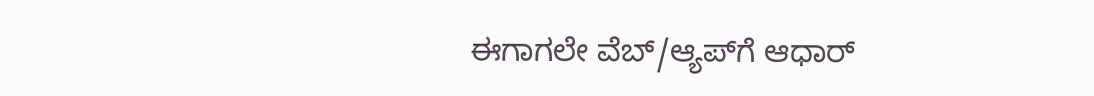ಈಗಾಗಲೇ ವೆಬ್‌/ಆ್ಯಪ್‌ಗೆ ಆಧಾರ್‌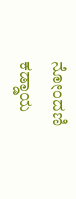ನೋಂದಣಿ ಕಡ್ಡಾಯ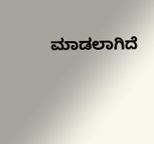ಮಾಡಲಾಗಿದೆ